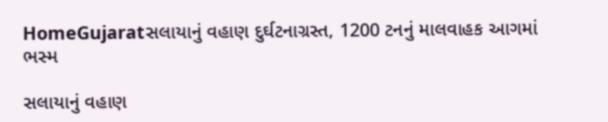HomeGujaratસલાયાનું વહાણ દુર્ઘટનાગ્રસ્ત, 1200 ટનનું માલવાહક આગમાં ભસ્મ

સલાયાનું વહાણ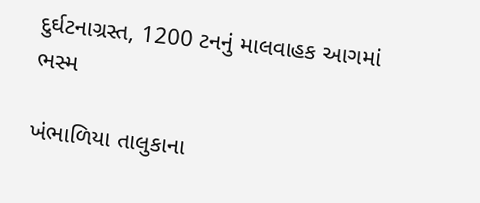દુર્ઘટનાગ્રસ્ત, 1200 ટનનું માલવાહક આગમાં ભસ્મ

ખંભાળિયા તાલુકાના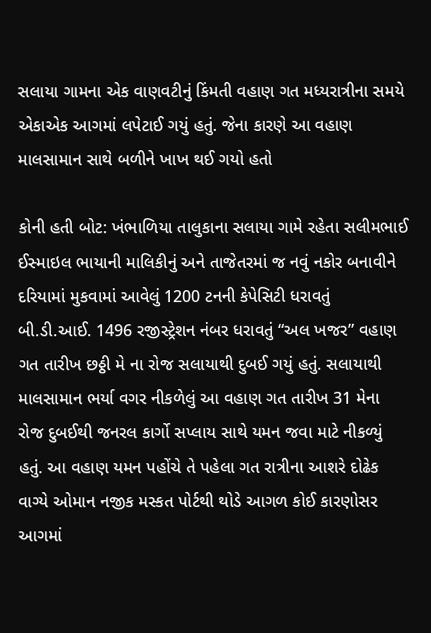સલાયા ગામના એક વાણવટીનું કિંમતી વહાણ ગત મધ્યરાત્રીના સમયે એકાએક આગમાં લપેટાઈ ગયું હતું. જેના કારણે આ વહાણ માલસામાન સાથે બળીને ખાખ થઈ ગયો હતો

કોની હતી બોટ: ખંભાળિયા તાલુકાના સલાયા ગામે રહેતા સલીમભાઈ ઈસ્માઇલ ભાયાની માલિકીનું અને તાજેતરમાં જ નવું નકોર બનાવીને દરિયામાં મુકવામાં આવેલું 1200 ટનની કેપેસિટી ધરાવતું બી.ડી.આઈ. 1496 રજીસ્ટ્રેશન નંબર ધરાવતું “અલ ખજર” વહાણ ગત તારીખ છઠ્ઠી મે ના રોજ સલાયાથી દુબઈ ગયું હતું. સલાયાથી માલસામાન ભર્યા વગર નીકળેલું આ વહાણ ગત તારીખ 31 મેના રોજ દુબઈથી જનરલ કાર્ગો સપ્લાય સાથે યમન જવા માટે નીકળ્યું હતું. આ વહાણ યમન પહોંચે તે પહેલા ગત રાત્રીના આશરે દોઢેક વાગ્યે ઓમાન નજીક મસ્કત પોર્ટથી થોડે આગળ કોઈ કારણોસર આગમાં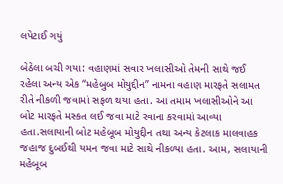લપેટાઈ ગયું

બેઠેલા બચી ગયા: વહાણમાં સવાર ખલાસીઓ તેમની સાથે જઈ રહેલા અન્ય એક “મહેબુબ મોયુદ્દીન” નામના વહાણ મારફતે સલામત રીતે નીકળી જવામાં સફળ થયા હતા. આ તમામ ખલાસીઓને આ બોટ મારફતે મસ્કત લઈ જવા માટે રવાના કરવામાં આવ્યા હતા.સલાયાની બોટ મહેબૂબ મોયુદ્દીન તથા અન્ય કેટલાક માલવાહક જહાજ દુબઈથી યમન જવા માટે સાથે નીકળ્યા હતા. આમ, સલાયાની મહેબૂબ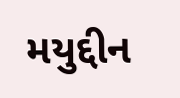મયુદ્દીન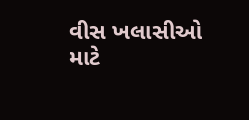વીસ ખલાસીઓ માટે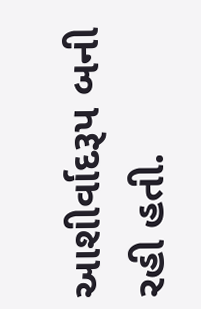આશીર્વાદરૂપ બની રહી હતી.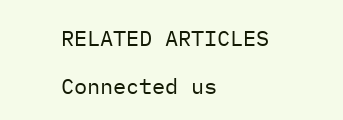RELATED ARTICLES

Connected us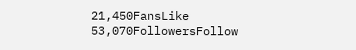21,450FansLike
53,070FollowersFollow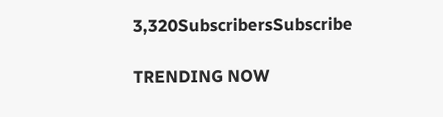3,320SubscribersSubscribe

TRENDING NOW